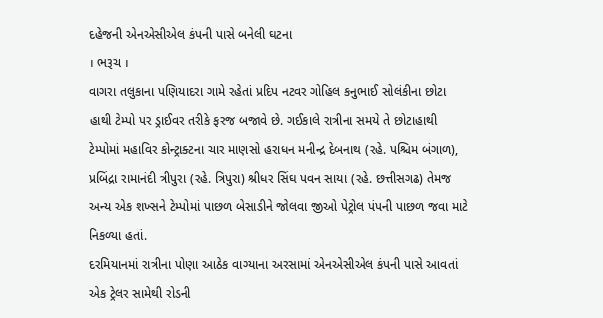દહેજની એનએસીએલ કંપની પાસે બનેલી ઘટના
। ભરૂચ ।
વાગરા તલુકાના પણિયાદરા ગામે રહેતાં પ્રદિપ નટવર ગોહિલ કનુભાઈ સોલંકીના છોટા હાથી ટેમ્પો પર ડ્રાઈવર તરીકે ફરજ બજાવે છે. ગઈકાલે રાત્રીના સમયે તે છોટાહાથી ટેમ્પોમાં મહાવિર કોન્ટ્રાક્ટના ચાર માણસો હરાધન મનીન્દ્ર દેબનાથ (રહે. પશ્ચિમ બંગાળ), પ્રબિંદ્રા રામાનંદી ત્રીપુરા (રહે. ત્રિપુરા) શ્રીધર સિંઘ પવન સાયા (રહે. છત્તીસગઢ) તેમજ અન્ય એક શખ્સને ટેમ્પોમાં પાછળ બેસાડીને જોલવા જીઓ પેટ્રોલ પંપની પાછળ જવા માટે નિકળ્યા હતાં.
દરમિયાનમાં રાત્રીના પોણા આઠેક વાગ્યાના અરસામાં એનએસીએલ કંપની પાસે આવતાં એક ટ્રેલર સામેથી રોડની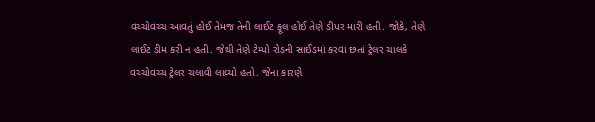વચ્ચોવચ્ચ આવતું હોઈ તેમજ તેની લાઈટ ફૂલ હોઈ તેણે ડીપર મારી હતી. જોકે, તેણે લાઈટ ડીમ કરી ન હતી. જેથી તેણે ટેમ્પો રોડની સાઈડમાં કરવા છતાં ટ્રેલર ચાલકે વચ્ચોવચ્ચ ટ્રેલર ચલાવી લાવ્યો હતો. જેના કારણે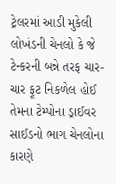ટ્રેલરમાં આડી મુકેલી લોખંડની ચેનલો કે જે ટેન્કરની બન્ને તરફ ચાર-ચાર ફૂટ નિકળેલ હોઈ તેમના ટેમ્પોના ડ્રાઈવર સાઈડનો ભાગ ચેનલોના કારણે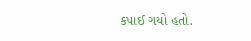કપાઈ ગયો હતો.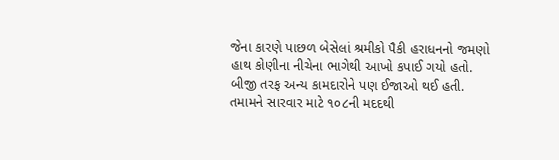જેના કારણે પાછળ બેસેલાં શ્રમીકો પૈકી હરાધનનો જમણો હાથ કોણીના નીચેના ભાગેથી આખો કપાઈ ગયો હતો. બીજી તરફ અન્ય કામદારોને પણ ઈજાઓ થઈ હતી. તમામને સારવાર માટે ૧૦૮ની મદદથી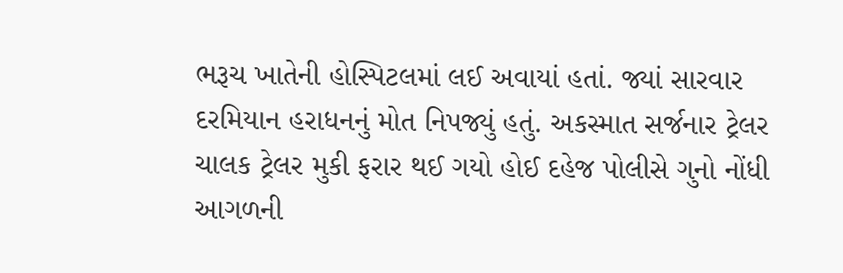ભરૂચ ખાતેની હોસ્પિટલમાં લઈ અવાયાં હતાં. જ્યાં સારવાર દરમિયાન હરાધનનું મોત નિપજ્યું હતું. અકસ્માત સર્જનાર ટ્રેલર ચાલક ટ્રેલર મુકી ફરાર થઈ ગયો હોઈ દહેજ પોલીસે ગુનો નોંધી આગળની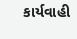કાર્યવાહી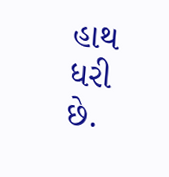હાથ ધરી છે.